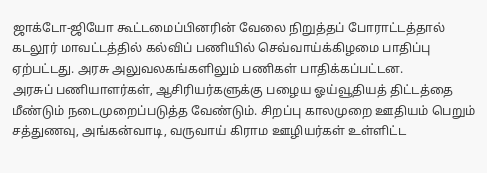ஜாக்டோ-ஜியோ கூட்டமைப்பினரின் வேலை நிறுத்தப் போராட்டத்தால் கடலூர் மாவட்டத்தில் கல்விப் பணியில் செவ்வாய்க்கிழமை பாதிப்பு ஏற்பட்டது. அரசு அலுவலகங்களிலும் பணிகள் பாதிக்கப்பட்டன.
அரசுப் பணியாளர்கள், ஆசிரியர்களுக்கு பழைய ஓய்வூதியத் திட்டத்தை மீண்டும் நடைமுறைப்படுத்த வேண்டும். சிறப்பு காலமுறை ஊதியம் பெறும் சத்துணவு, அங்கன்வாடி, வருவாய் கிராம ஊழியர்கள் உள்ளிட்ட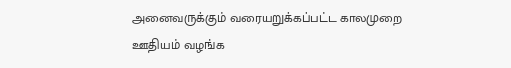அனைவருக்கும் வரையறுக்கப்பட்ட காலமுறை ஊதியம் வழங்க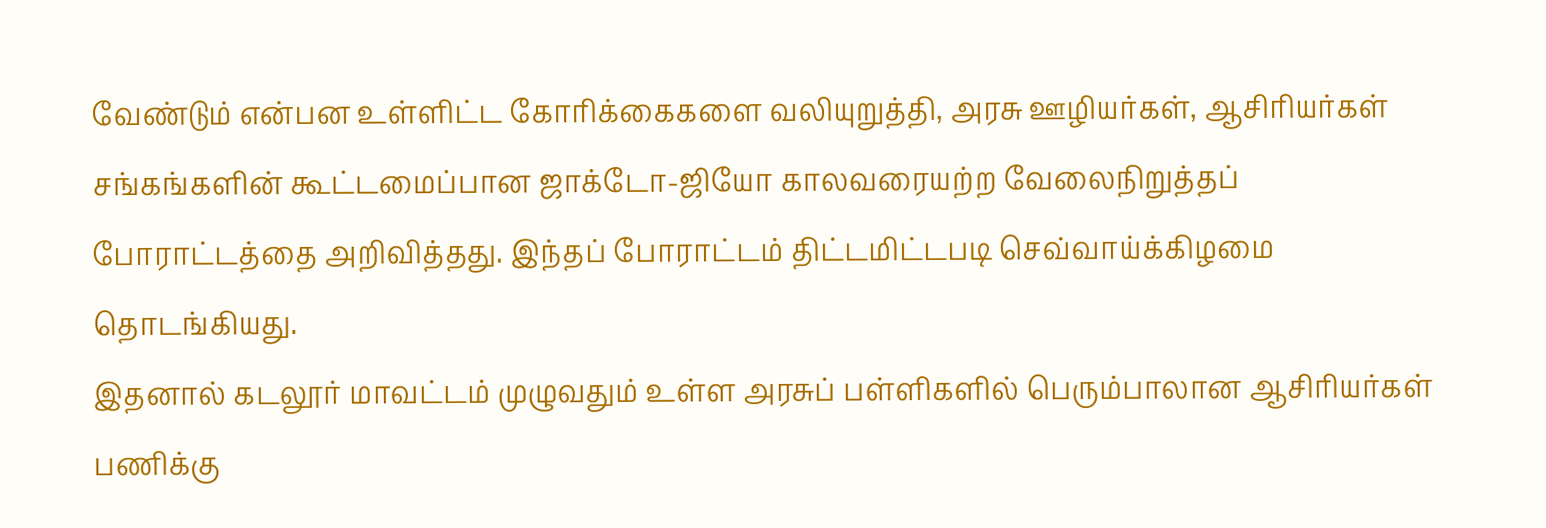வேண்டும் என்பன உள்ளிட்ட கோரிக்கைகளை வலியுறுத்தி, அரசு ஊழியர்கள், ஆசிரியர்கள் சங்கங்களின் கூட்டமைப்பான ஜாக்டோ-ஜியோ காலவரையற்ற வேலைநிறுத்தப் போராட்டத்தை அறிவித்தது. இந்தப் போராட்டம் திட்டமிட்டபடி செவ்வாய்க்கிழமை தொடங்கியது.
இதனால் கடலூர் மாவட்டம் முழுவதும் உள்ள அரசுப் பள்ளிகளில் பெரும்பாலான ஆசிரியர்கள் பணிக்கு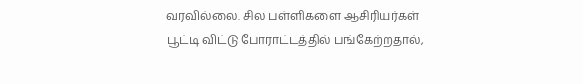வரவில்லை. சில பள்ளிகளை ஆசிரியர்கள் பூட்டி விட்டு போராட்டத்தில் பங்கேற்றதால்,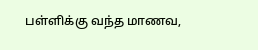பள்ளிக்கு வந்த மாணவ,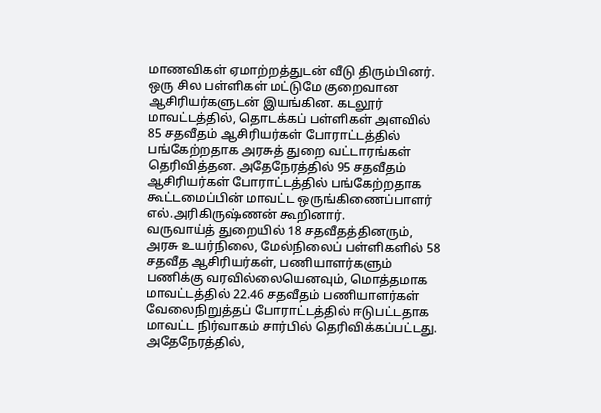மாணவிகள் ஏமாற்றத்துடன் வீடு திரும்பினர். ஒரு சில பள்ளிகள் மட்டுமே குறைவான ஆசிரியர்களுடன் இயங்கின. கடலூர் மாவட்டத்தில், தொடக்கப் பள்ளிகள் அளவில் 85 சதவீதம் ஆசிரியர்கள் போராட்டத்தில் பங்கேற்றதாக அரசுத் துறை வட்டாரங்கள் தெரிவித்தன. அதேநேரத்தில் 95 சதவீதம் ஆசிரியர்கள் போராட்டத்தில் பங்கேற்றதாக கூட்டமைப்பின் மாவட்ட ஒருங்கிணைப்பாளர் எல்.அரிகிருஷ்ணன் கூறினார்.
வருவாய்த் துறையில் 18 சதவீதத்தினரும், அரசு உயர்நிலை, மேல்நிலைப் பள்ளிகளில் 58 சதவீத ஆசிரியர்கள், பணியாளர்களும் பணிக்கு வரவில்லையெனவும், மொத்தமாக மாவட்டத்தில் 22.46 சதவீதம் பணியாளர்கள் வேலைநிறுத்தப் போராட்டத்தில் ஈடுபட்டதாக மாவட்ட நிர்வாகம் சார்பில் தெரிவிக்கப்பட்டது. அதேநேரத்தில்,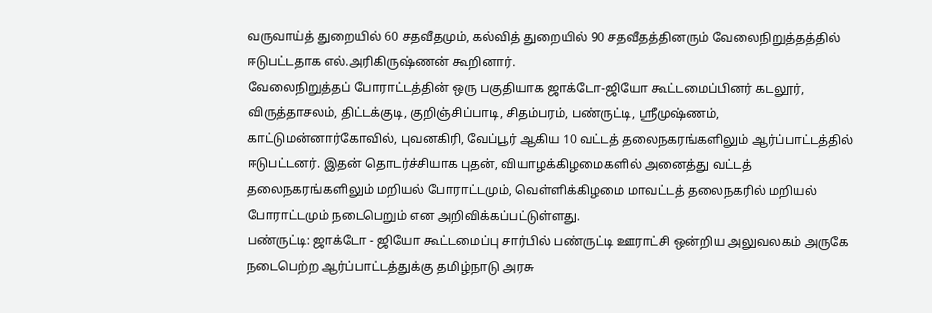வருவாய்த் துறையில் 60 சதவீதமும், கல்வித் துறையில் 90 சதவீதத்தினரும் வேலைநிறுத்தத்தில் ஈடுபட்டதாக எல்.அரிகிருஷ்ணன் கூறினார்.
வேலைநிறுத்தப் போராட்டத்தின் ஒரு பகுதியாக ஜாக்டோ-ஜியோ கூட்டமைப்பினர் கடலூர், விருத்தாசலம், திட்டக்குடி, குறிஞ்சிப்பாடி, சிதம்பரம், பண்ருட்டி, ஸ்ரீமுஷ்ணம், காட்டுமன்னார்கோவில், புவனகிரி, வேப்பூர் ஆகிய 10 வட்டத் தலைநகரங்களிலும் ஆர்ப்பாட்டத்தில் ஈடுபட்டனர். இதன் தொடர்ச்சியாக புதன், வியாழக்கிழமைகளில் அனைத்து வட்டத் தலைநகரங்களிலும் மறியல் போராட்டமும், வெள்ளிக்கிழமை மாவட்டத் தலைநகரில் மறியல் போராட்டமும் நடைபெறும் என அறிவிக்கப்பட்டுள்ளது.
பண்ருட்டி: ஜாக்டோ - ஜியோ கூட்டமைப்பு சார்பில் பண்ருட்டி ஊராட்சி ஒன்றிய அலுவலகம் அருகே நடைபெற்ற ஆர்ப்பாட்டத்துக்கு தமிழ்நாடு அரசு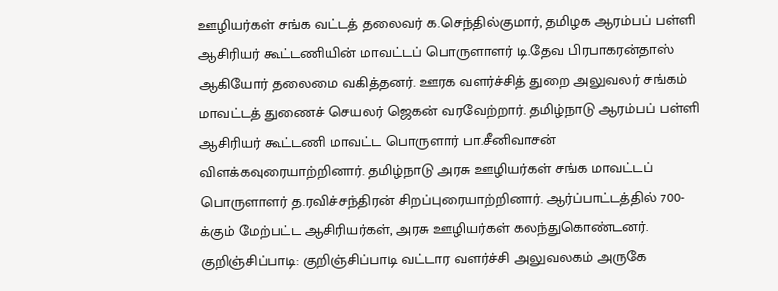ஊழியர்கள் சங்க வட்டத் தலைவர் க.செந்தில்குமார், தமிழக ஆரம்பப் பள்ளி ஆசிரியர் கூட்டணியின் மாவட்டப் பொருளாளர் டி.தேவ பிரபாகரன்தாஸ் ஆகியோர் தலைமை வகித்தனர். ஊரக வளர்ச்சித் துறை அலுவலர் சங்கம் மாவட்டத் துணைச் செயலர் ஜெகன் வரவேற்றார். தமிழ்நாடு ஆரம்பப் பள்ளி ஆசிரியர் கூட்டணி மாவட்ட பொருளார் பா.சீனிவாசன் விளக்கவுரையாற்றினார். தமிழ்நாடு அரசு ஊழியர்கள் சங்க மாவட்டப் பொருளாளர் த.ரவிச்சந்திரன் சிறப்புரையாற்றினார். ஆர்ப்பாட்டத்தில் 700-க்கும் மேற்பட்ட ஆசிரியர்கள், அரசு ஊழியர்கள் கலந்துகொண்டனர்.
குறிஞ்சிப்பாடி: குறிஞ்சிப்பாடி வட்டார வளர்ச்சி அலுவலகம் அருகே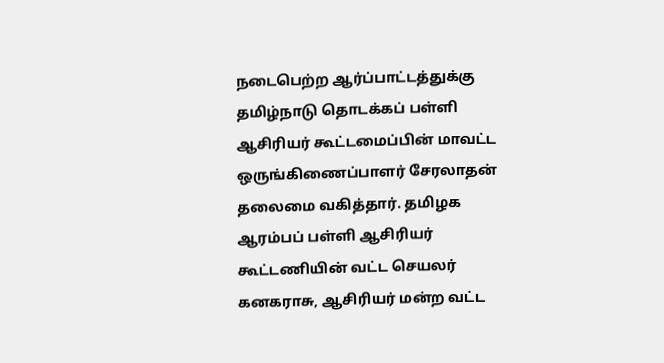நடைபெற்ற ஆர்ப்பாட்டத்துக்கு தமிழ்நாடு தொடக்கப் பள்ளி ஆசிரியர் கூட்டமைப்பின் மாவட்ட ஒருங்கிணைப்பாளர் சேரலாதன் தலைமை வகித்தார். தமிழக ஆரம்பப் பள்ளி ஆசிரியர் கூட்டணியின் வட்ட செயலர் கனகராசு, ஆசிரியர் மன்ற வட்ட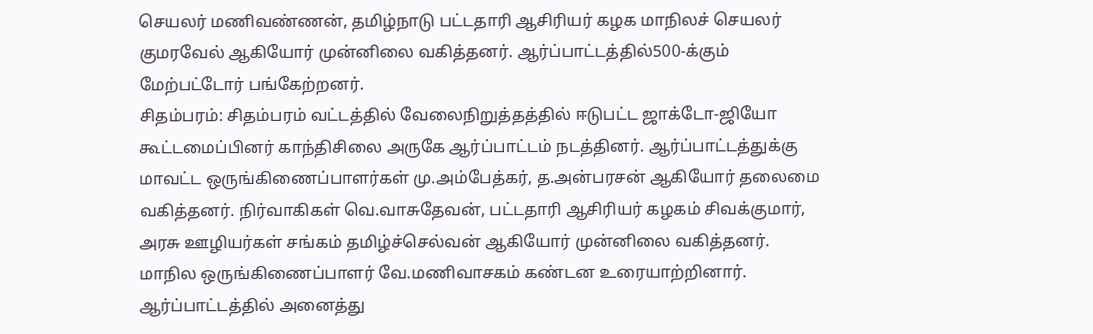செயலர் மணிவண்ணன், தமிழ்நாடு பட்டதாரி ஆசிரியர் கழக மாநிலச் செயலர் குமரவேல் ஆகியோர் முன்னிலை வகித்தனர். ஆர்ப்பாட்டத்தில்500-க்கும் மேற்பட்டோர் பங்கேற்றனர்.
சிதம்பரம்: சிதம்பரம் வட்டத்தில் வேலைநிறுத்தத்தில் ஈடுபட்ட ஜாக்டோ-ஜியோ கூட்டமைப்பினர் காந்திசிலை அருகே ஆர்ப்பாட்டம் நடத்தினர். ஆர்ப்பாட்டத்துக்கு மாவட்ட ஒருங்கிணைப்பாளர்கள் மு.அம்பேத்கர், த.அன்பரசன் ஆகியோர் தலைமை வகித்தனர். நிர்வாகிகள் வெ.வாசுதேவன், பட்டதாரி ஆசிரியர் கழகம் சிவக்குமார், அரசு ஊழியர்கள் சங்கம் தமிழ்ச்செல்வன் ஆகியோர் முன்னிலை வகித்தனர். மாநில ஒருங்கிணைப்பாளர் வே.மணிவாசகம் கண்டன உரையாற்றினார். ஆர்ப்பாட்டத்தில் அனைத்து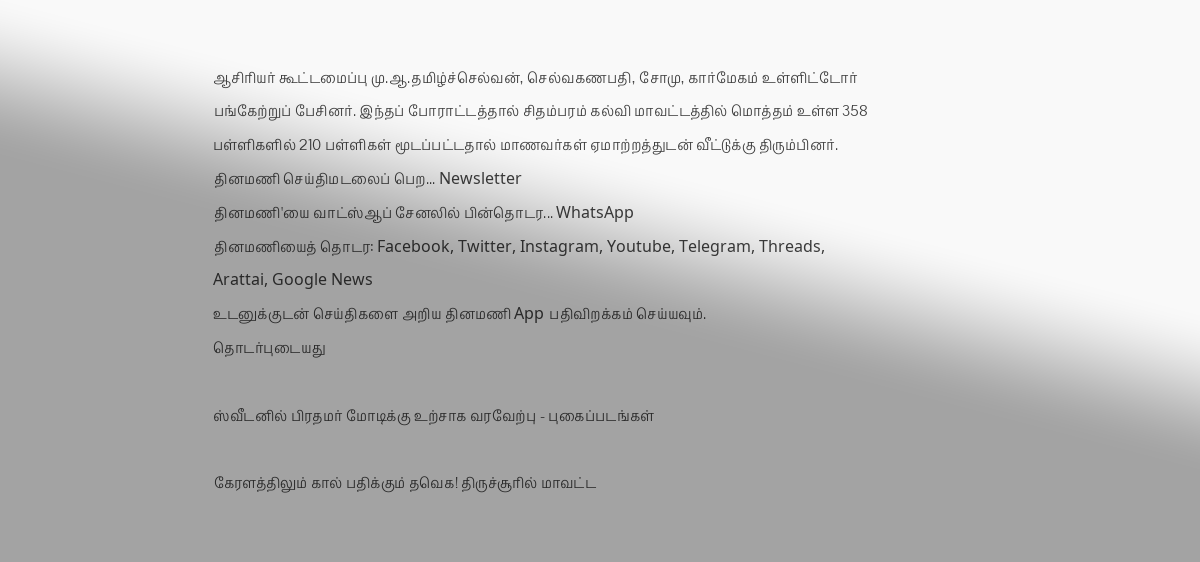ஆசிரியர் கூட்டமைப்பு மு.ஆ.தமிழ்ச்செல்வன், செல்வகணபதி, சோமு, கார்மேகம் உள்ளிட்டோர் பங்கேற்றுப் பேசினர். இந்தப் போராட்டத்தால் சிதம்பரம் கல்வி மாவட்டத்தில் மொத்தம் உள்ள 358 பள்ளிகளில் 210 பள்ளிகள் மூடப்பட்டதால் மாணவர்கள் ஏமாற்றத்துடன் வீட்டுக்கு திரும்பினர்.
தினமணி செய்திமடலைப் பெற... Newsletter
தினமணி'யை வாட்ஸ்ஆப் சேனலில் பின்தொடர... WhatsApp
தினமணியைத் தொடர: Facebook, Twitter, Instagram, Youtube, Telegram, Threads, Arattai, Google News
உடனுக்குடன் செய்திகளை அறிய தினமணி App பதிவிறக்கம் செய்யவும்.
தொடர்புடையது

ஸ்வீடனில் பிரதமர் மோடிக்கு உற்சாக வரவேற்பு - புகைப்படங்கள்

கேரளத்திலும் கால் பதிக்கும் தவெக! திருச்சூரில் மாவட்ட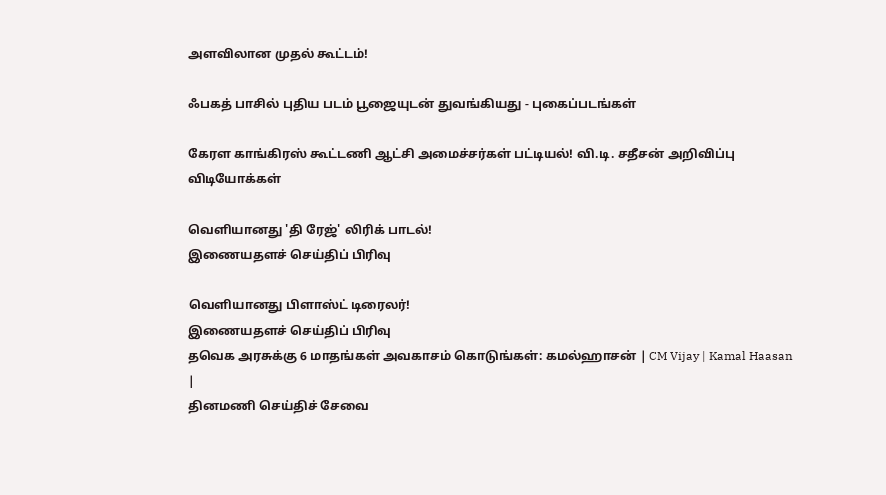அளவிலான முதல் கூட்டம்!

ஃபகத் பாசில் புதிய படம் பூஜையுடன் துவங்கியது - புகைப்படங்கள்

கேரள காங்கிரஸ் கூட்டணி ஆட்சி அமைச்சர்கள் பட்டியல்! வி.டி. சதீசன் அறிவிப்பு
விடியோக்கள்

வெளியானது 'தி ரேஜ்' லிரிக் பாடல்!
இணையதளச் செய்திப் பிரிவு

வெளியானது பிளாஸ்ட் டிரைலர்!
இணையதளச் செய்திப் பிரிவு
தவெக அரசுக்கு 6 மாதங்கள் அவகாசம் கொடுங்கள்: கமல்ஹாசன் | CM Vijay | Kamal Haasan |
தினமணி செய்திச் சேவை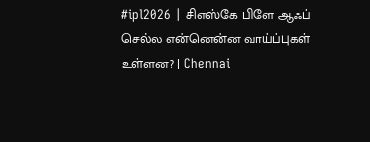#ipl2026 | சிஎஸ்கே பிளே ஆஃப் செல்ல என்னென்ன வாய்ப்புகள் உள்ளன? | Chennai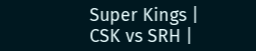Super Kings | CSK vs SRH |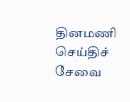தினமணி செய்திச் சேவை